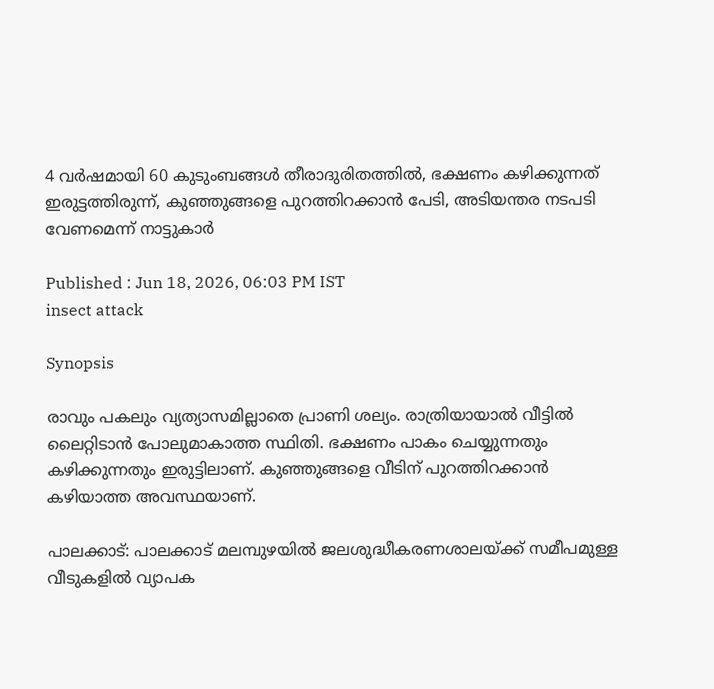4 വർഷമായി 60 കുടുംബങ്ങൾ തീരാദുരിതത്തിൽ, ഭക്ഷണം കഴിക്കുന്നത് ഇരുട്ടത്തിരുന്ന്, കുഞ്ഞുങ്ങളെ പുറത്തിറക്കാൻ പേടി, അടിയന്തര നടപടി വേണമെന്ന് നാട്ടുകാർ

Published : Jun 18, 2026, 06:03 PM IST
insect attack

Synopsis

രാവും പകലും വ്യത്യാസമില്ലാതെ പ്രാണി ശല്യം. രാത്രിയായാൽ വീട്ടിൽ ലൈറ്റിടാൻ പോലുമാകാത്ത സ്ഥിതി. ഭക്ഷണം പാകം ചെയ്യുന്നതും കഴിക്കുന്നതും ഇരുട്ടിലാണ്. കുഞ്ഞുങ്ങളെ വീടിന് പുറത്തിറക്കാൻ കഴിയാത്ത അവസ്ഥയാണ്.

പാലക്കാട്: പാലക്കാട് മലമ്പുഴയിൽ ജലശുദ്ധീകരണശാലയ്ക്ക് സമീപമുള്ള വീടുകളിൽ വ്യാപക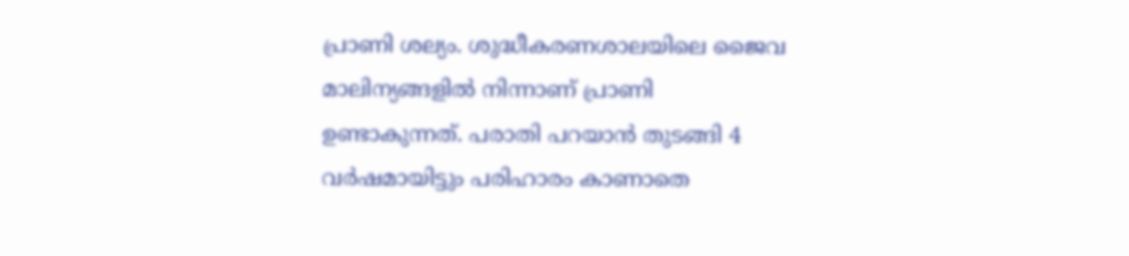പ്രാണി ശല്യം. ശുദ്ധീകരണശാലയിലെ ജൈവ മാലിന്യങ്ങളിൽ നിന്നാണ് പ്രാണി ഉണ്ടാകുന്നത്. പരാതി പറയാൻ തുടങ്ങി 4 വർഷമായിട്ടും പരിഹാരം കാണാതെ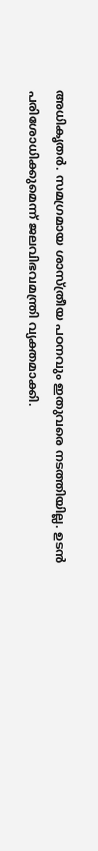അധികൃതർ. സമഗ്രമായ ശാസ്ത്രീയ പഠനവും ഇതുവരെ നടത്തിയില്ല. ഉടൻ പരിശോധിക്കുമെന്ന് ജലവിഭവമന്ത്രി വ്യക്തമാക്കി.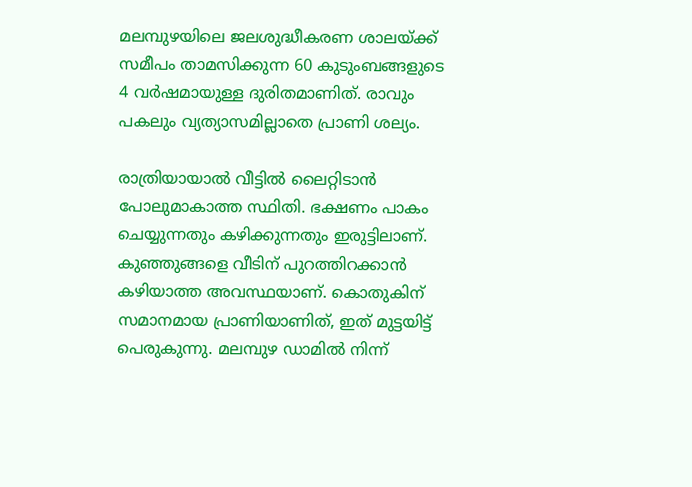മലമ്പുഴയിലെ ജലശുദ്ധീകരണ ശാലയ്ക്ക് സമീപം താമസിക്കുന്ന 60 കുടുംബങ്ങളുടെ 4 വർഷമായുള്ള ദുരിതമാണിത്. രാവും പകലും വ്യത്യാസമില്ലാതെ പ്രാണി ശല്യം.

രാത്രിയായാൽ വീട്ടിൽ ലൈറ്റിടാൻ പോലുമാകാത്ത സ്ഥിതി. ഭക്ഷണം പാകം ചെയ്യുന്നതും കഴിക്കുന്നതും ഇരുട്ടിലാണ്. കുഞ്ഞുങ്ങളെ വീടിന് പുറത്തിറക്കാൻ കഴിയാത്ത അവസ്ഥയാണ്. കൊതുകിന് സമാനമായ പ്രാണിയാണിത്, ഇത് മുട്ടയിട്ട് പെരുകുന്നു. മലമ്പുഴ ഡാമിൽ നിന്ന്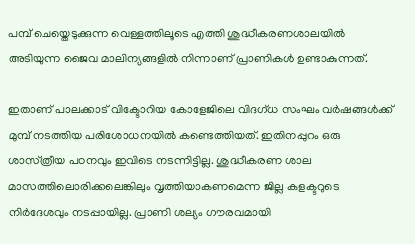പമ്പ് ചെയ്തെടുക്കുന്ന വെള്ളത്തിലൂടെ എത്തി ശുദ്ധീകരണശാലയിൽ അടിയുന്ന ജൈവ മാലിന്യങ്ങളിൽ നിന്നാണ് പ്രാണികൾ ഉണ്ടാകുന്നത്.

ഇതാണ് പാലക്കാട് വിക്ടോറിയ കോളേജിലെ വിദഗ്ധ സംഘം വർഷങ്ങൾക്ക് മുമ്പ് നടത്തിയ പരിശോധനയിൽ കണ്ടെത്തിയത്. ഇതിനപ്പുറം ഒരു ശാസ്‌ത്രീയ പഠനവും ഇവിടെ നടന്നിട്ടില്ല. ശുദ്ധീകരണ ശാല മാസത്തിലൊരിക്കലെങ്കിലും വൃത്തിയാകണമെന്ന ജില്ല കളക്ടറുടെ നിർദേശവും നടപ്പായില്ല. പ്രാണി ശല്യം ഗൗരവമായി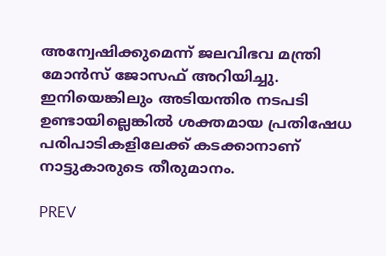അന്വേഷിക്കുമെന്ന് ജലവിഭവ മന്ത്രി മോൻസ് ജോസഫ് അറിയിച്ചു. ഇനിയെങ്കിലും അടിയന്തിര നടപടി ഉണ്ടായില്ലെങ്കിൽ ശക്തമായ പ്രതിഷേധ പരിപാടികളിലേക്ക് കടക്കാനാണ് നാട്ടുകാരുടെ തീരുമാനം.

PREV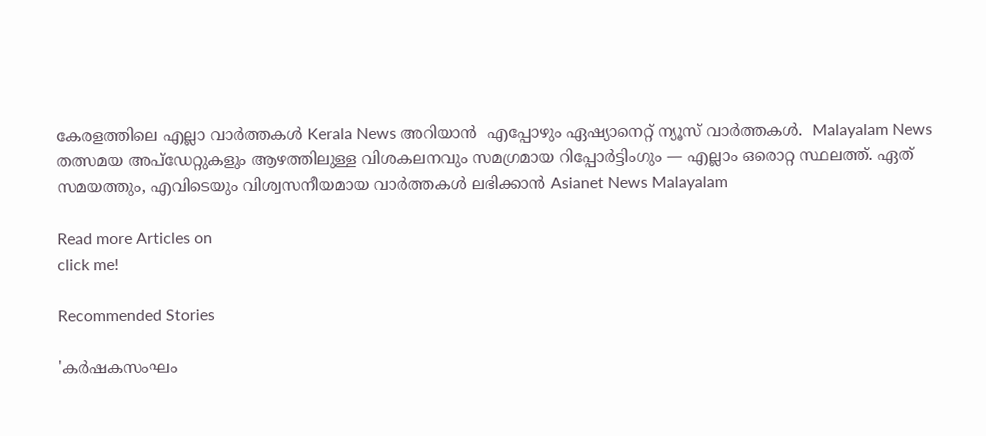കേരളത്തിലെ എല്ലാ വാർത്തകൾ Kerala News അറിയാൻ  എപ്പോഴും ഏഷ്യാനെറ്റ് ന്യൂസ് വാർത്തകൾ.  Malayalam News   തത്സമയ അപ്‌ഡേറ്റുകളും ആഴത്തിലുള്ള വിശകലനവും സമഗ്രമായ റിപ്പോർട്ടിംഗും — എല്ലാം ഒരൊറ്റ സ്ഥലത്ത്. ഏത് സമയത്തും, എവിടെയും വിശ്വസനീയമായ വാർത്തകൾ ലഭിക്കാൻ Asianet News Malayalam

Read more Articles on
click me!

Recommended Stories

'കർഷകസംഘം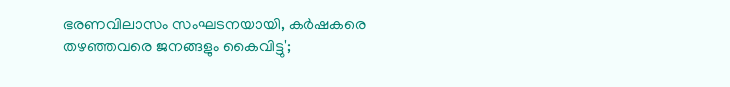ഭരണവിലാസം സംഘടനയായി, കർഷകരെ തഴഞ്ഞവരെ ജനങ്ങളും കൈവിട്ടു';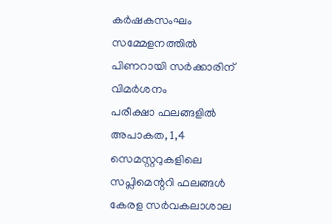കർഷകസംഘം സമ്മേളനത്തിൽ പിണറായി സർക്കാരിന് വിമർശനം
പരീക്ഷാ ഫലങ്ങളിൽ അപാകത, 1,4 സെമസ്റ്ററുകളിലെ സപ്ലിമെന്ററി ഫലങ്ങൾ കേരള സർവകലാശാല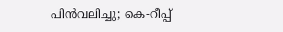പിൻവലിച്ചു; കെ-റീപ്പ്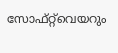സോഫ്റ്റ്‌വെയറും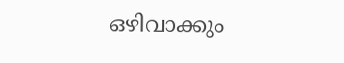ഒഴിവാക്കും